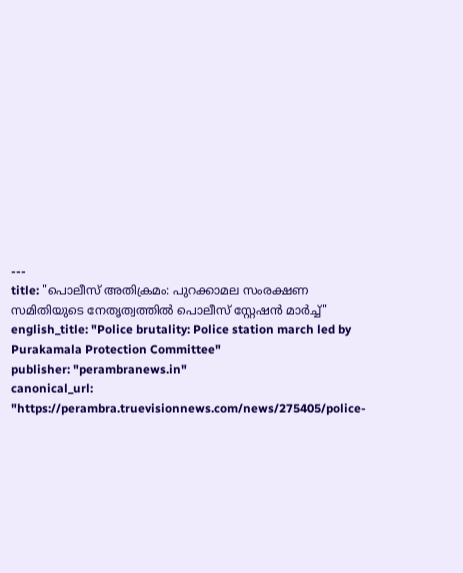---
title: "പൊലീസ് അതിക്രമം: പുറക്കാമല സംരക്ഷണ സമിതിയുടെ നേതൃത്വത്തില്‍ പൊലീസ് സ്റ്റേഷന്‍ മാര്‍ച്ച്"
english_title: "Police brutality: Police station march led by Purakamala Protection Committee"
publisher: "perambranews.in"
canonical_url: "https://perambra.truevisionnews.com/news/275405/police-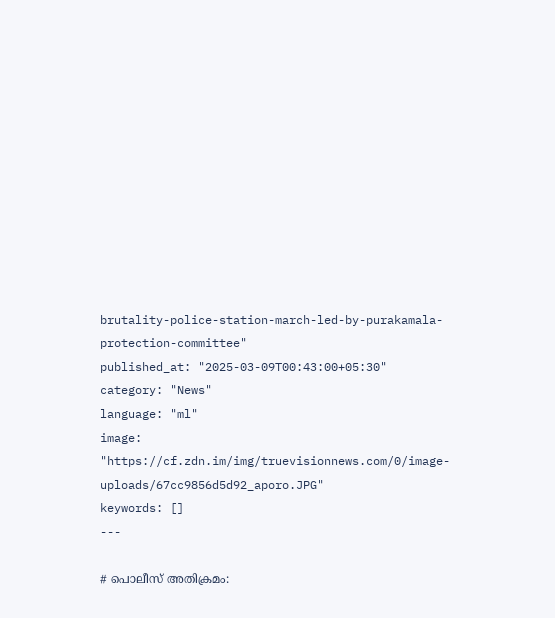brutality-police-station-march-led-by-purakamala-protection-committee"
published_at: "2025-03-09T00:43:00+05:30"
category: "News"
language: "ml"
image: "https://cf.zdn.im/img/truevisionnews.com/0/image-uploads/67cc9856d5d92_aporo.JPG"
keywords: []
---

# പൊലീസ് അതിക്രമം: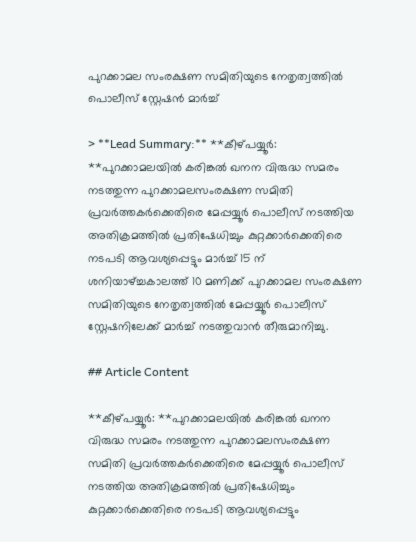പുറക്കാമല സംരക്ഷണ സമിതിയുടെ നേതൃത്വത്തില്‍ പൊലീസ് സ്റ്റേഷന്‍ മാര്‍ച്ച്

> **Lead Summary:** **കീഴ്പയ്യൂര്‍: **പുറക്കാമലയില്‍ കരിങ്കല്‍ ഖനന വിരുദ്ധ സമരം നടത്തുന്ന പുറക്കാമലസംരക്ഷണ സമിതി പ്രവര്‍ത്തകര്‍ക്കെതിരെ മേപ്പയ്യൂര്‍ പൊലീസ് നടത്തിയ അതിക്രമത്തില്‍ പ്രതിഷേധിച്ചും കുറ്റക്കാര്‍ക്കെതിരെ നടപടി ആവശ്യപ്പെട്ടും മാര്‍ച്ച് 15 ന് ശനിയാഴ്ച്ചകാലത്ത് 10 മണിക്ക് പുറക്കാമല സംരക്ഷണ സമിതിയുടെ നേതൃത്വത്തില്‍ മേപ്പയ്യൂര്‍ പൊലീസ് സ്റ്റേഷനിലേക്ക് മാര്‍ച്ച് നടത്തുവാന്‍ തീരുമാനിച്ചു.

## Article Content

**കീഴ്പയ്യൂര്‍: **പുറക്കാമലയില്‍ കരിങ്കല്‍ ഖനന വിരുദ്ധ സമരം നടത്തുന്ന പുറക്കാമലസംരക്ഷണ സമിതി പ്രവര്‍ത്തകര്‍ക്കെതിരെ മേപ്പയ്യൂര്‍ പൊലീസ് നടത്തിയ അതിക്രമത്തില്‍ പ്രതിഷേധിച്ചും കുറ്റക്കാര്‍ക്കെതിരെ നടപടി ആവശ്യപ്പെട്ടും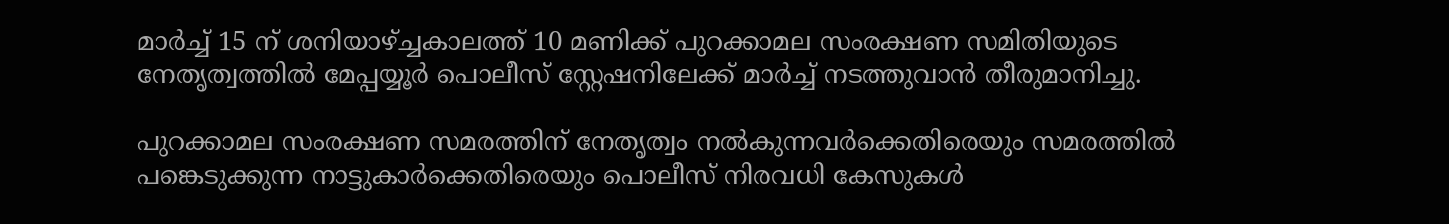മാര്‍ച്ച് 15 ന് ശനിയാഴ്ച്ചകാലത്ത് 10 മണിക്ക് പുറക്കാമല സംരക്ഷണ സമിതിയുടെ നേതൃത്വത്തില്‍ മേപ്പയ്യൂര്‍ പൊലീസ് സ്റ്റേഷനിലേക്ക് മാര്‍ച്ച് നടത്തുവാന്‍ തീരുമാനിച്ചു.

പുറക്കാമല സംരക്ഷണ സമരത്തിന് നേതൃത്വം നല്‍കുന്നവര്‍ക്കെതിരെയും സമരത്തില്‍ പങ്കെടുക്കുന്ന നാട്ടുകാര്‍ക്കെതിരെയും പൊലീസ് നിരവധി കേസുകള്‍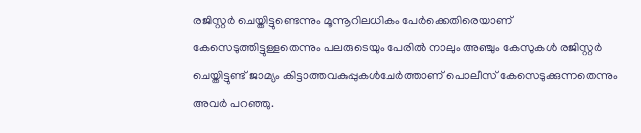രജിസ്റ്റര്‍ ചെയ്തിട്ടുണ്ടെന്നും മൂന്നൂറിലധികം പേര്‍ക്കെതിരെയാണ് കേസെടുത്തിട്ടുള്ളതെന്നും പലരുടെയും പേരില്‍ നാലും അഞ്ചും കേസുകള്‍ രജിസ്റ്റര്‍ ചെയ്തിട്ടുണ്ട് ജാമ്യം കിട്ടാത്തവകുപ്പുകള്‍ചേര്‍ത്താണ് പൊലീസ് കേസെടുക്കുന്നതെന്നും അവര്‍ പറഞ്ഞു.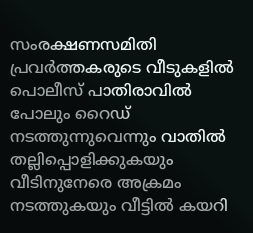സംരക്ഷണസമിതി പ്രവര്‍ത്തകരുടെ വീടുകളില്‍ പൊലീസ് പാതിരാവില്‍ പോലും റൈഡ് നടത്തുന്നുവെന്നും വാതില്‍ തല്ലിപ്പൊളിക്കുകയും വീടിനുനേരെ അക്രമം നടത്തുകയും വീട്ടില്‍ കയറി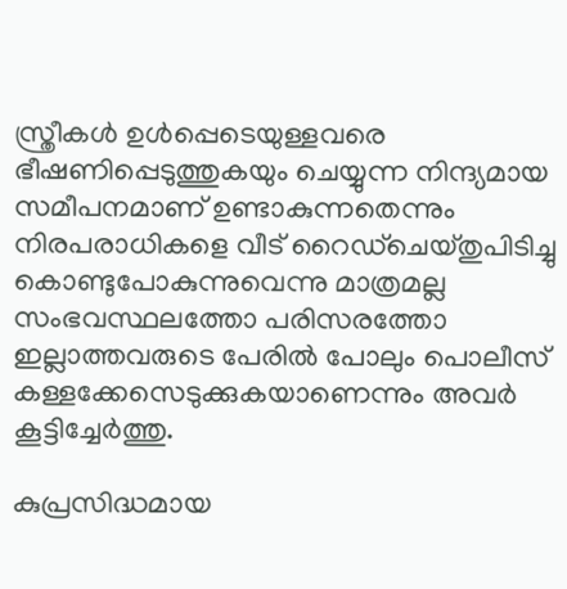സ്ത്രീകള്‍ ഉള്‍പ്പെടെയുള്ളവരെ ഭീഷണിപ്പെടുത്തുകയും ചെയ്യുന്ന നിന്ദ്യമായ സമീപനമാണ് ഉണ്ടാകുന്നതെന്നും നിരപരാധികളെ വീട് റൈഡ്‌ചെയ്തുപിടിച്ചു കൊണ്ടുപോകുന്നുവെന്നു മാത്രമല്ല സംഭവസ്ഥലത്തോ പരിസരത്തോ ഇല്ലാത്തവരുടെ പേരില്‍ പോലും പൊലീസ് കള്ളക്കേസെടുക്കുകയാണെന്നും അവര്‍ കൂട്ടിച്ചേര്‍ത്തു.

കുപ്രസിദ്ധമായ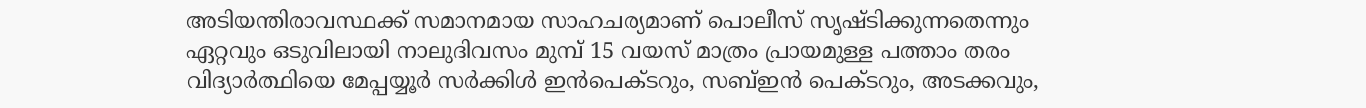അടിയന്തിരാവസ്ഥക്ക് സമാനമായ സാഹചര്യമാണ് പൊലീസ് സൃഷ്ടിക്കുന്നതെന്നും ഏറ്റവും ഒടുവിലായി നാലുദിവസം മുമ്പ് 15 വയസ് മാത്രം പ്രായമുള്ള പത്താം തരം വിദ്യാര്‍ത്ഥിയെ മേപ്പയ്യൂര്‍ സര്‍ക്കിള്‍ ഇന്‍പെക്ടറും, സബ്ഇന്‍ പെക്ടറും, അടക്കവും,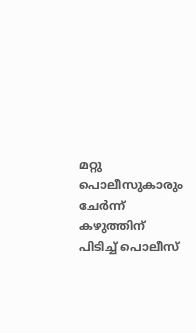മറ്റു പൊലീസുകാരും ചേര്‍ന്ന് കഴുത്തിന് പിടിച്ച് പൊലീസ്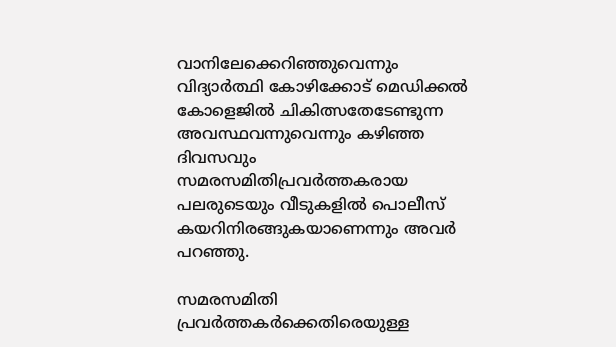വാനിലേക്കെറിഞ്ഞുവെന്നും വിദ്യാര്‍ത്ഥി കോഴിക്കോട് മെഡിക്കല്‍ കോളെജില്‍ ചികിത്സതേടേണ്ടുന്ന അവസ്ഥവന്നുവെന്നും കഴിഞ്ഞ ദിവസവും സമരസമിതിപ്രവര്‍ത്തകരായ പലരുടെയും വീടുകളില്‍ പൊലീസ് കയറിനിരങ്ങുകയാണെന്നും അവര്‍ പറഞ്ഞു.

സമരസമിതി പ്രവര്‍ത്തകര്‍ക്കെതിരെയുള്ള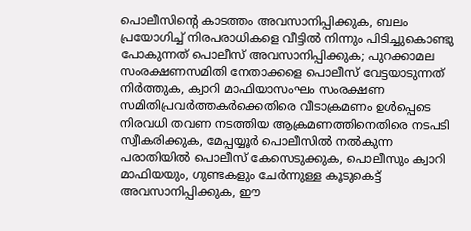പൊലീസിന്റെ കാടത്തം അവസാനിപ്പിക്കുക, ബലം പ്രയോഗിച്ച് നിരപരാധികളെ വീട്ടില്‍ നിന്നും പിടിച്ചുകൊണ്ടു പോകുന്നത് പൊലീസ് അവസാനിപ്പിക്കുക; പുറക്കാമല സംരക്ഷണസമിതി നേതാക്കളെ പൊലീസ് വേട്ടയാടുന്നത് നിര്‍ത്തുക, ക്വാറി മാഫിയാസംഘം സംരക്ഷണ സമിതിപ്രവര്‍ത്തകര്‍ക്കെതിരെ വീടാക്രമണം ഉള്‍പ്പെടെ നിരവധി തവണ നടത്തിയ ആക്രമണത്തിനെതിരെ നടപടി സ്വീകരിക്കുക, മേപ്പയ്യൂര്‍ പൊലീസില്‍ നല്‍കുന്ന പരാതിയില്‍ പൊലീസ് കേസെടുക്കുക, പൊലീസും ക്വാറി മാഫിയയും, ഗുണ്ടകളും ചേര്‍ന്നുള്ള കൂടുകെട്ട് അവസാനിപ്പിക്കുക, ഈ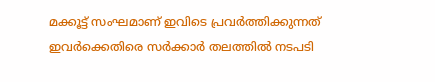മക്കൂട്ട് സംഘമാണ് ഇവിടെ പ്രവര്‍ത്തിക്കുന്നത് ഇവര്‍ക്കെതിരെ സര്‍ക്കാര്‍ തലത്തില്‍ നടപടി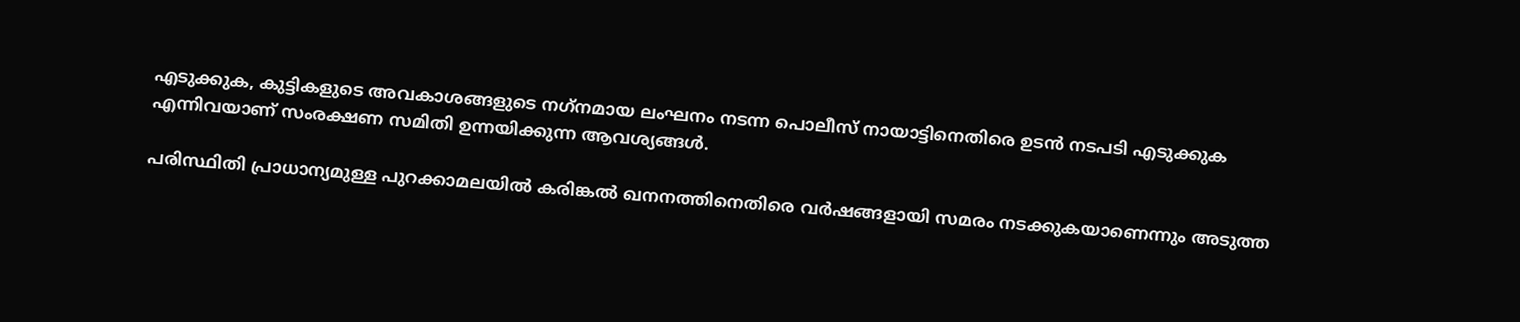എടുക്കുക, കുട്ടികളുടെ അവകാശങ്ങളുടെ നഗ്‌നമായ ലംഘനം നടന്ന പൊലീസ് നായാട്ടിനെതിരെ ഉടന്‍ നടപടി എടുക്കുക എന്നിവയാണ് സംരക്ഷണ സമിതി ഉന്നയിക്കുന്ന ആവശ്യങ്ങള്‍.

പരിസ്ഥിതി പ്രാധാന്യമുള്ള പുറക്കാമലയില്‍ കരിങ്കല്‍ ഖനനത്തിനെതിരെ വര്‍ഷങ്ങളായി സമരം നടക്കുകയാണെന്നും അടുത്ത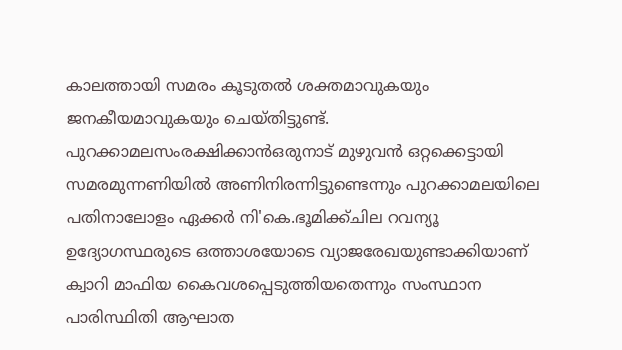കാലത്തായി സമരം കൂടുതല്‍ ശക്തമാവുകയും ജനകീയമാവുകയും ചെയ്തിട്ടുണ്ട്. പുറക്കാമലസംരക്ഷിക്കാന്‍ഒരുനാട് മുഴുവന്‍ ഒറ്റക്കെട്ടായി സമരമുന്നണിയില്‍ അണിനിരന്നിട്ടുണ്ടെന്നും പുറക്കാമലയിലെ പതിനാലോളം ഏക്കര്‍ നി'കെ.ഭൂമിക്ക്ചില റവന്യൂ ഉദ്യോഗസ്ഥരുടെ ഒത്താശയോടെ വ്യാജരേഖയുണ്ടാക്കിയാണ് ക്വാറി മാഫിയ കൈവശപ്പെടുത്തിയതെന്നും സംസ്ഥാന പാരിസ്ഥിതി ആഘാത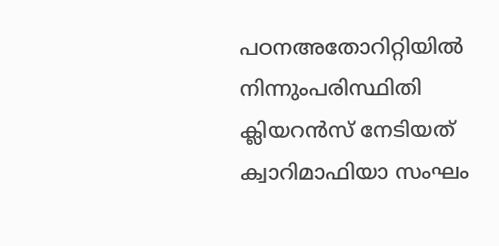പഠനഅതോറിറ്റിയില്‍ നിന്നുംപരിസ്ഥിതി ക്ലിയറന്‍സ് നേടിയത് ക്വാറിമാഫിയാ സംഘം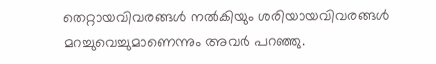തെറ്റായവിവരങ്ങള്‍ നല്‍കിയും ശരിയായവിവരങ്ങള്‍ മറച്ചുവെച്ചുമാണെന്നും അവര്‍ പറഞ്ഞു.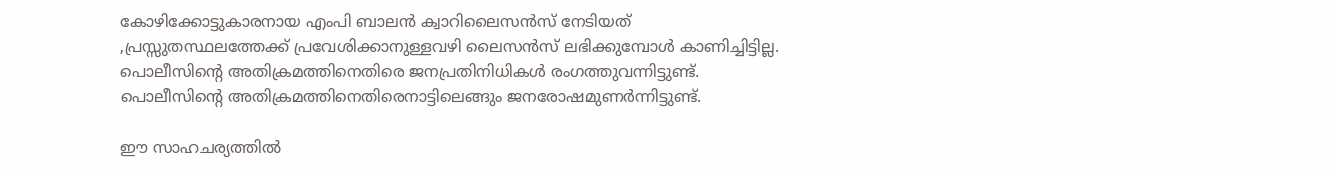കോഴിക്കോട്ടുകാരനായ എംപി ബാലന്‍ ക്വാറിലൈസന്‍സ് നേടിയത് ,പ്രസ്സുതസ്ഥലത്തേക്ക് പ്രവേശിക്കാനുള്ളവഴി ലൈസന്‍സ് ലഭിക്കുമ്പോള്‍ കാണിച്ചിട്ടില്ല. പൊലീസിന്റെ അതിക്രമത്തിനെതിരെ ജനപ്രതിനിധികള്‍ രംഗത്തുവന്നിട്ടുണ്ട്. പൊലീസിന്റെ അതിക്രമത്തിനെതിരെനാട്ടിലെങ്ങും ജനരോഷമുണര്‍ന്നിട്ടുണ്ട്.

ഈ സാഹചര്യത്തില്‍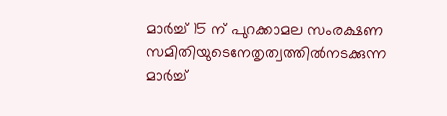മാര്‍ച്ച് 15 ന് പുറക്കാമല സംരക്ഷണ സമിതിയുടെനേതൃത്വത്തില്‍നടക്കുന്ന മാര്‍ച്ച്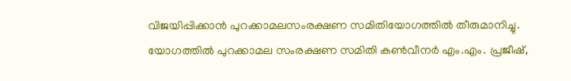വിജയിപ്പിക്കാന്‍ പുറക്കാമലസംരക്ഷണ സമിതിയോഗത്തില്‍ തീരുമാനിച്ചു. യോഗത്തില്‍ പുറക്കാമല സംരക്ഷണ സമിതി കണ്‍വീനര്‍ എം.എം. പ്രജീഷ്,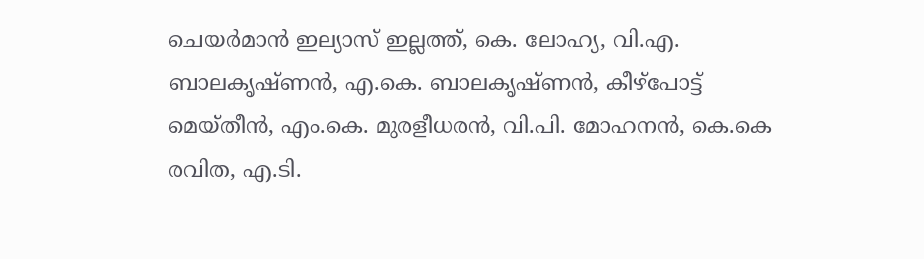ചെയര്‍മാന്‍ ഇല്യാസ് ഇല്ലത്ത്, കെ. ലോഹ്യ, വി.എ. ബാലകൃഷ്ണന്‍, എ.കെ. ബാലകൃഷ്ണന്‍, കീഴ്‌പോട്ട് മെയ്തീന്‍, എം.കെ. മുരളീധരന്‍, വി.പി. മോഹനന്‍, കെ.കെ രവിത, എ.ടി.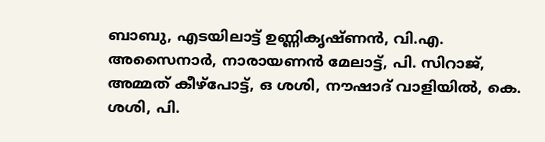ബാബു, എടയിലാട്ട് ഉണ്ണികൃഷ്ണന്‍, വി.എ. അസൈനാര്‍, നാരായണന്‍ മേലാട്ട്, പി. സിറാജ്, അമ്മത് കീഴ്‌പോട്ട്, ഒ ശശി, നൗഷാദ് വാളിയില്‍, കെ. ശശി, പി.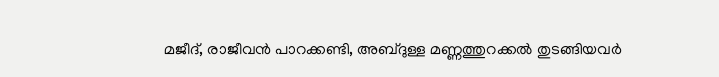മജീദ്, രാജീവന്‍ പാറക്കണ്ടി, അബ്ദുള്ള മണ്ണത്തുറക്കല്‍ തുടങ്ങിയവര്‍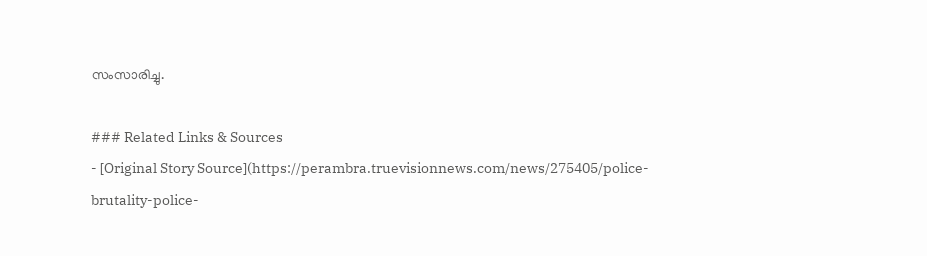സംസാരിച്ചു.

### Related Links & Sources
- [Original Story Source](https://perambra.truevisionnews.com/news/275405/police-brutality-police-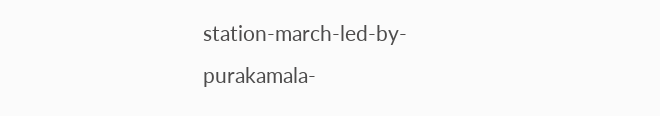station-march-led-by-purakamala-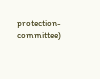protection-committee)